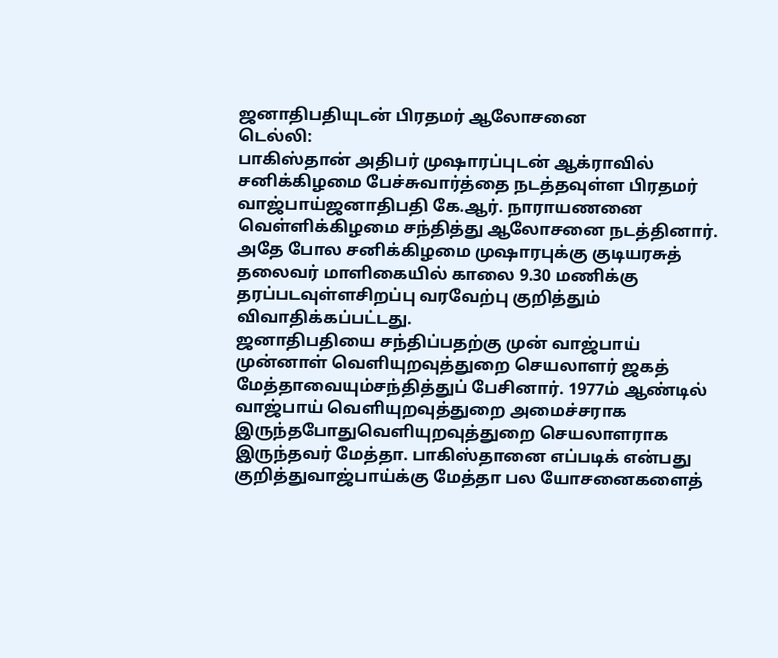ஜனாதிபதியுடன் பிரதமர் ஆலோசனை
டெல்லி:
பாகிஸ்தான் அதிபர் முஷாரப்புடன் ஆக்ராவில் சனிக்கிழமை பேச்சுவார்த்தை நடத்தவுள்ள பிரதமர் வாஜ்பாய்ஜனாதிபதி கே.ஆர். நாராயணனை வெள்ளிக்கிழமை சந்தித்து ஆலோசனை நடத்தினார்.
அதே போல சனிக்கிழமை முஷாரபுக்கு குடியரசுத் தலைவர் மாளிகையில் காலை 9.30 மணிக்கு தரப்படவுள்ளசிறப்பு வரவேற்பு குறித்தும் விவாதிக்கப்பட்டது.
ஜனாதிபதியை சந்திப்பதற்கு முன் வாஜ்பாய் முன்னாள் வெளியுறவுத்துறை செயலாளர் ஜகத் மேத்தாவையும்சந்தித்துப் பேசினார். 1977ம் ஆண்டில் வாஜ்பாய் வெளியுறவுத்துறை அமைச்சராக இருந்தபோதுவெளியுறவுத்துறை செயலாளராக இருந்தவர் மேத்தா. பாகிஸ்தானை எப்படிக் என்பது குறித்துவாஜ்பாய்க்கு மேத்தா பல யோசனைகளைத்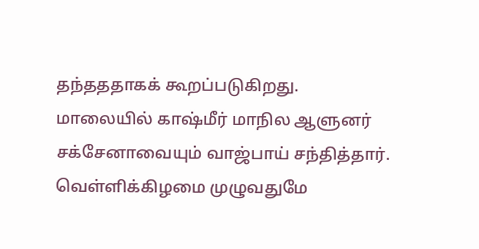தந்தததாகக் கூறப்படுகிறது.
மாலையில் காஷ்மீர் மாநில ஆளுனர் சக்சேனாவையும் வாஜ்பாய் சந்தித்தார். வெள்ளிக்கிழமை முழுவதுமே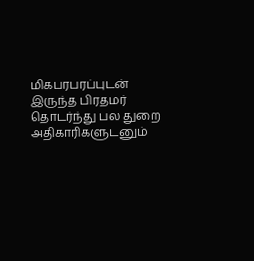மிகபரபரப்புடன் இருந்த பிரதமர் தொடர்ந்து பல துறை அதிகாரிகளுடனும்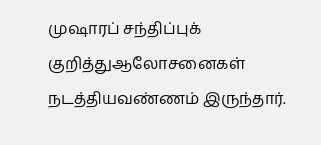முஷாரப் சந்திப்புக் குறித்துஆலோசனைகள் நடத்தியவண்ணம் இருந்தார்.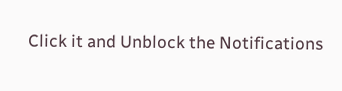Click it and Unblock the Notifications